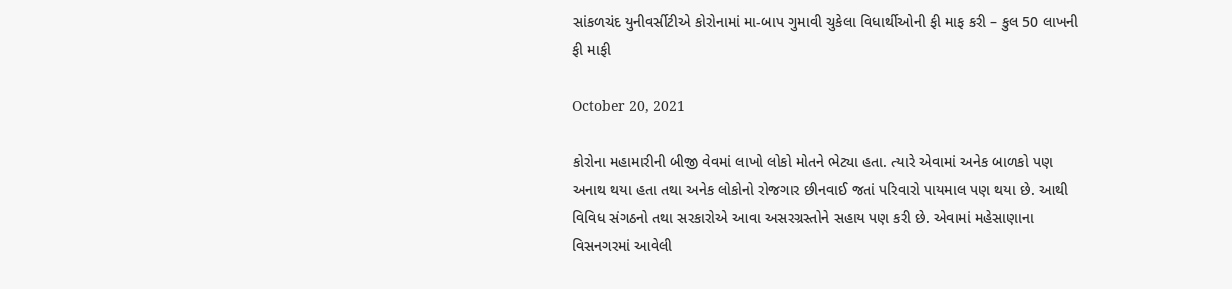સાંકળચંદ યુનીવર્સીટીએ કોરોનામાં મા-બાપ ગુમાવી ચુકેલા વિધાર્થીઓની ફી માફ કરી – કુલ 50 લાખની ફી માફી

October 20, 2021

કોરોના મહામારીની બીજી વેવમાં લાખો લોકો મોતને ભેટ્યા હતા. ત્યારે એવામાં અનેક બાળકો પણ અનાથ થયા હતા તથા અનેક લોકોનો રોજગાર છીનવાઈ જતાં પરિવારો પાયમાલ પણ થયા છે. આથી વિવિધ સંગઠનો તથા સરકારોએ આવા અસરગ્રસ્તોને સહાય પણ કરી છે. એવામાં મહેસાણાના વિસનગરમાં આવેલી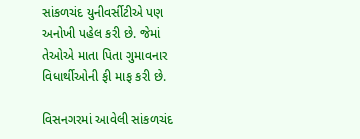સાંકળચંદ યુનીવર્સીટીએ પણ અનોખી પહેલ કરી છે. જેમાં તેઓએ માતા પિતા ગુમાવનાર વિધાર્થીઓની ફી માફ કરી છે.

વિસનગરમાં આવેલી સાંકળચંદ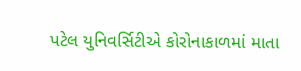પટેલ યુનિવર્સિટીએ કોરોનાકાળમાં માતા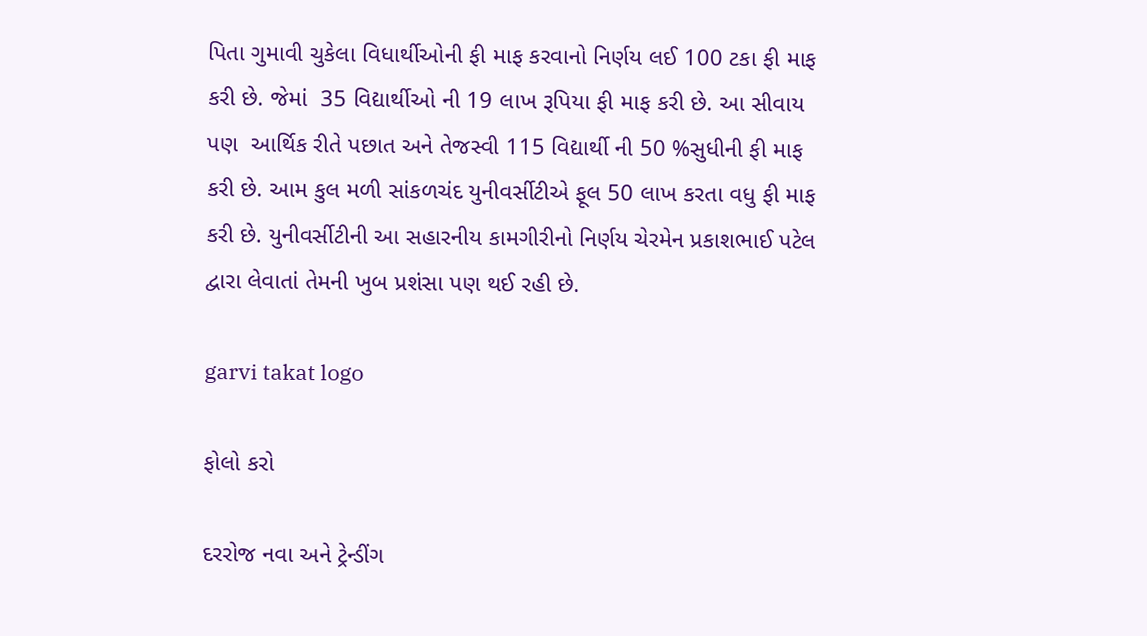પિતા ગુમાવી ચુકેલા વિધાર્થીઓની ફી માફ કરવાનો નિર્ણય લઈ 100 ટકા ફી માફ કરી છે. જેમાં  35 વિદ્યાર્થીઓ ની 19 લાખ રૂપિયા ફી માફ કરી છે. આ સીવાય પણ  આર્થિક રીતે પછાત અને તેજસ્વી 115 વિદ્યાર્થી ની 50 %સુધીની ફી માફ કરી છે. આમ કુલ મળી સાંકળચંદ યુનીવર્સીટીએ ફૂલ 50 લાખ કરતા વધુ ફી માફ કરી છે. યુનીવર્સીટીની આ સહારનીય કામગીરીનો નિર્ણય ચેરમેન પ્રકાશભાઈ પટેલ દ્વારા લેવાતાં તેમની ખુબ પ્રશંસા પણ થઈ રહી છે.

garvi takat logo

ફોલો કરો

દરરોજ નવા અને ટ્રેન્ડીંગ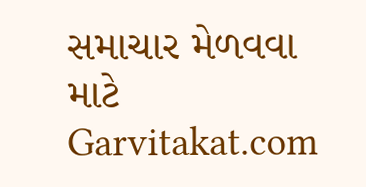સમાચાર મેળવવા માટે Garvitakat.com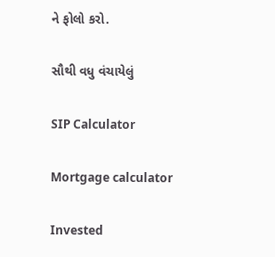ને ફોલો કરો.

સૌથી વધુ વંચાયેલું

SIP Calculator

Mortgage calculator

Invested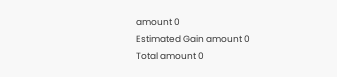amount 0
Estimated Gain amount 0
Total amount 0